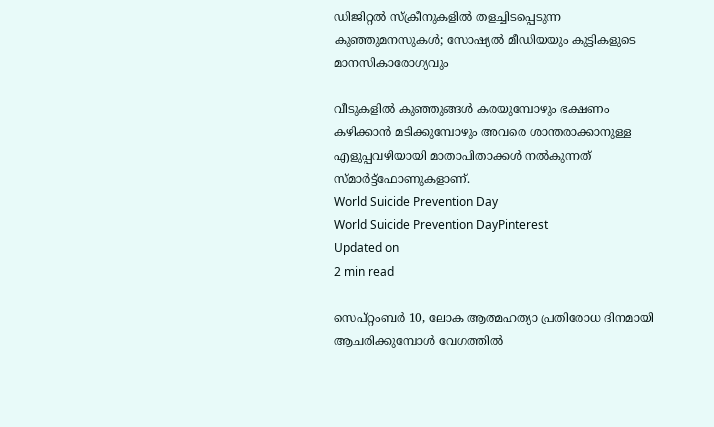ഡിജിറ്റൽ സ്ക്രീനുകളിൽ തളച്ചിടപ്പെടുന്ന കുഞ്ഞുമനസുകൾ; സോഷ്യൽ മീഡിയയും കുട്ടികളുടെ മാനസികാരോഗ്യവും

വീടുകളിൽ കുഞ്ഞുങ്ങൾ കരയുമ്പോഴും ഭക്ഷണം കഴിക്കാൻ മടിക്കുമ്പോഴും അവരെ ശാന്തരാക്കാനുള്ള എളുപ്പവഴിയായി മാതാപിതാക്കൾ നൽകുന്നത് സ്മാർട്ട്‌ഫോണുകളാണ്.
World Suicide Prevention Day
World Suicide Prevention DayPinterest
Updated on
2 min read

സെപ്റ്റംബർ 10, ലോക ആത്മഹത്യാ പ്രതിരോധ ദിനമായി ആചരിക്കുമ്പോൾ വേഗത്തിൽ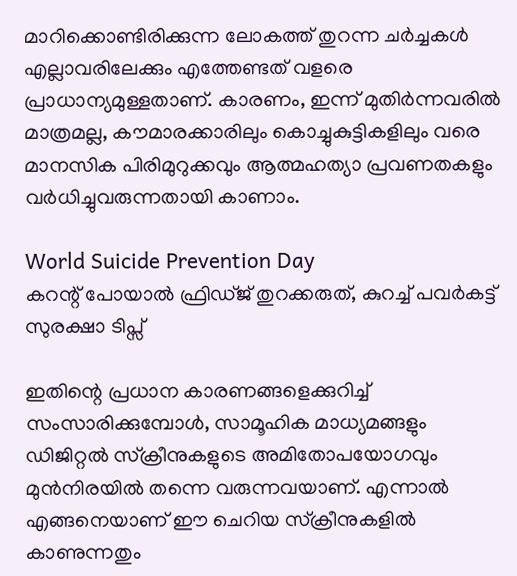മാറിക്കൊണ്ടിരിക്കുന്ന ലോകത്ത് തുറന്ന ചർച്ചകൾ എല്ലാവരിലേക്കും എത്തേണ്ടത് വളരെ പ്രാധാന്യമുള്ളതാണ്. കാരണം, ഇന്ന് മുതിർന്നവരിൽ മാത്രമല്ല, കൗമാരക്കാരിലും കൊച്ചുകുട്ടികളിലും വരെ മാനസിക പിരിമുറുക്കവും ആത്മഹത്യാ പ്രവണതകളും വർധിച്ചുവരുന്നതായി കാണാം.

World Suicide Prevention Day
കറന്റ് പോയാൽ ഫ്രിഡ്ജ് തുറക്കരുത്, കുറച്ച് പവർകട്ട് സുരക്ഷാ ടിപ്സ്

ഇതിന്റെ പ്രധാന കാരണങ്ങളെക്കുറിച്ച് സംസാരിക്കുമ്പോൾ, സാമൂഹിക മാധ്യമങ്ങളും ഡിജിറ്റൽ സ്ക്രീനുകളുടെ അമിതോപയോഗവും മുൻനിരയിൽ തന്നെ വരുന്നവയാണ്. എന്നാൽ എങ്ങനെയാണ് ഈ ചെറിയ സ്‌ക്രീനുകളിൽ കാണുന്നതും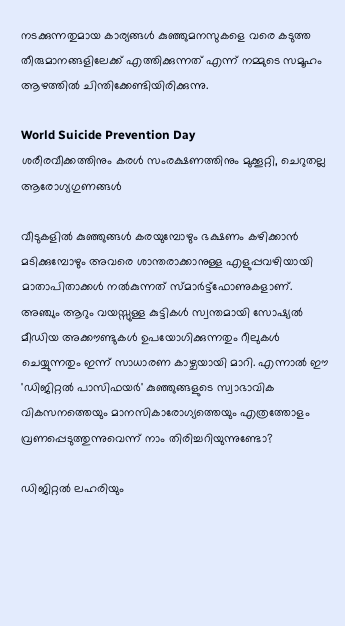നടക്കുന്നതുമായ കാര്യങ്ങൾ കുഞ്ഞുമനസുകളെ വരെ കടുത്ത തീരുമാനങ്ങളിലേക്ക് എത്തിക്കുന്നത് എന്ന് നമ്മുടെ സമൂഹം ആഴത്തിൽ ചിന്തിക്കേണ്ടിയിരിക്കുന്നു.

World Suicide Prevention Day
ശരീരവീക്കത്തിനും കരൾ സംരക്ഷണത്തിനും മുക്കൂറ്റി, ചെറുതല്ല ആരോഗ്യഗുണങ്ങൾ

വീടുകളിൽ കുഞ്ഞുങ്ങൾ കരയുമ്പോഴും ഭക്ഷണം കഴിക്കാൻ മടിക്കുമ്പോഴും അവരെ ശാന്തരാക്കാനുള്ള എളുപ്പവഴിയായി മാതാപിതാക്കൾ നൽകുന്നത് സ്മാർട്ട്‌ഫോണുകളാണ്. അഞ്ചും ആറും വയസ്സുള്ള കുട്ടികൾ സ്വന്തമായി സോഷ്യൽ മീഡിയ അക്കൗണ്ടുകൾ ഉപയോഗിക്കുന്നതും റീലുകൾ ചെയ്യുന്നതും ഇന്ന് സാധാരണ കാഴ്ചയായി മാറി. എന്നാൽ ഈ 'ഡിജിറ്റൽ പാസിഫയർ' കുഞ്ഞുങ്ങളുടെ സ്വാഭാവിക വികസനത്തെയും മാനസികാരോഗ്യത്തെയും എത്രത്തോളം വ്രണപ്പെടുത്തുന്നുവെന്ന് നാം തിരിച്ചറിയുന്നുണ്ടോ?

ഡിജിറ്റൽ ലഹരിയും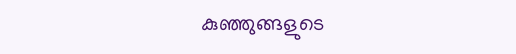കുഞ്ഞുങ്ങളുടെ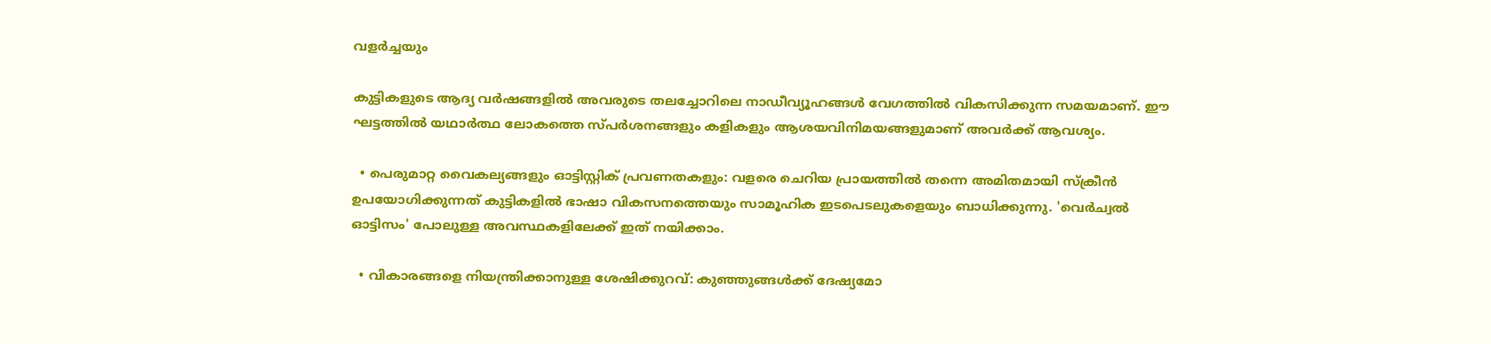വളർച്ചയും

കുട്ടികളുടെ ആദ്യ വർഷങ്ങളിൽ അവരുടെ തലച്ചോറിലെ നാഡീവ്യൂഹങ്ങൾ വേഗത്തിൽ വികസിക്കുന്ന സമയമാണ്. ഈ ഘട്ടത്തിൽ യഥാർത്ഥ ലോകത്തെ സ്പർശനങ്ങളും കളികളും ആശയവിനിമയങ്ങളുമാണ് അവർക്ക് ആവശ്യം.

  • പെരുമാറ്റ വൈകല്യങ്ങളും ഓട്ടിസ്റ്റിക് പ്രവണതകളും: വളരെ ചെറിയ പ്രായത്തിൽ തന്നെ അമിതമായി സ്ക്രീൻ ഉപയോഗിക്കുന്നത് കുട്ടികളിൽ ഭാഷാ വികസനത്തെയും സാമൂഹിക ഇടപെടലുകളെയും ബാധിക്കുന്നു. 'വെർച്വൽ ഓട്ടിസം' പോലുള്ള അവസ്ഥകളിലേക്ക് ഇത് നയിക്കാം.

  • വികാരങ്ങളെ നിയന്ത്രിക്കാനുള്ള ശേഷിക്കുറവ്: കുഞ്ഞുങ്ങൾക്ക് ദേഷ്യമോ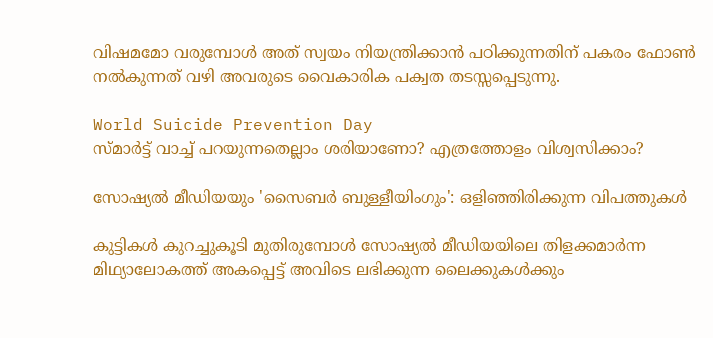വിഷമമോ വരുമ്പോൾ അത് സ്വയം നിയന്ത്രിക്കാൻ പഠിക്കുന്നതിന് പകരം ഫോൺ നൽകുന്നത് വഴി അവരുടെ വൈകാരിക പക്വത തടസ്സപ്പെടുന്നു.

World Suicide Prevention Day
സ്മാർട്ട് വാച്ച് പറയുന്നതെല്ലാം ശരിയാണോ? എത്രത്തോളം വിശ്വസിക്കാം?

സോഷ്യൽ മീഡിയയും 'സൈബർ ബുള്ളീയിംഗും': ഒളിഞ്ഞിരിക്കുന്ന വിപത്തുകൾ

കുട്ടികൾ കുറച്ചുകൂടി മുതിരുമ്പോൾ സോഷ്യൽ മീഡിയയിലെ തിളക്കമാർന്ന മിഥ്യാലോകത്ത് അകപ്പെട്ട് അവിടെ ലഭിക്കുന്ന ലൈക്കുകൾക്കും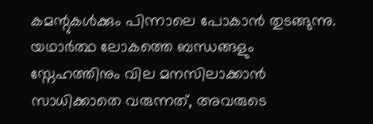കമന്റുകൾക്കും പിന്നാലെ പോകാൻ തുടങ്ങുന്നു. യഥാർത്ഥ ലോകത്തെ ബന്ധങ്ങളും സ്നേഹത്തിനും വില മനസിലാക്കാൻ സാധിക്കാതെ വരുന്നത്, അവരുടെ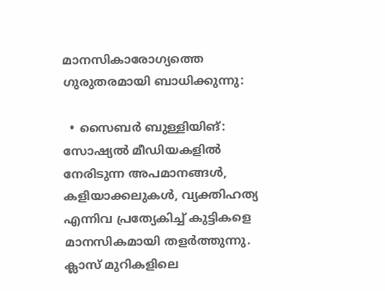മാനസികാരോഗ്യത്തെ ഗുരുതരമായി ബാധിക്കുന്നു:

  • സൈബർ ബുള്ളിയിങ്: സോഷ്യൽ മീഡിയകളിൽ നേരിടുന്ന അപമാനങ്ങൾ, കളിയാക്കലുകൾ, വ്യക്തിഹത്യ എന്നിവ പ്രത്യേകിച്ച് കുട്ടികളെ മാനസികമായി തളർത്തുന്നു. ക്ലാസ് മുറികളിലെ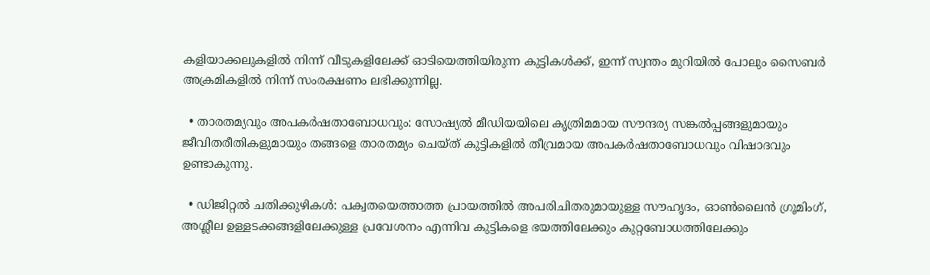കളിയാക്കലുകളിൽ നിന്ന് വീടുകളിലേക്ക് ഓടിയെത്തിയിരുന്ന കുട്ടികൾക്ക്, ഇന്ന് സ്വന്തം മുറിയിൽ പോലും സൈബർ അക്രമികളിൽ നിന്ന് സംരക്ഷണം ലഭിക്കുന്നില്ല.

  • താരതമ്യവും അപകർഷതാബോധവും: സോഷ്യൽ മീഡിയയിലെ കൃത്രിമമായ സൗന്ദര്യ സങ്കൽപ്പങ്ങളുമായും ജീവിതരീതികളുമായും തങ്ങളെ താരതമ്യം ചെയ്ത് കുട്ടികളിൽ തീവ്രമായ അപകർഷതാബോധവും വിഷാദവും ഉണ്ടാകുന്നു.

  • ഡിജിറ്റൽ ചതിക്കുഴികൾ: പക്വതയെത്താത്ത പ്രായത്തിൽ അപരിചിതരുമായുള്ള സൗഹൃദം, ഓൺലൈൻ ഗ്രൂമിംഗ്, അശ്ലീല ഉള്ളടക്കങ്ങളിലേക്കുള്ള പ്രവേശനം എന്നിവ കുട്ടികളെ ഭയത്തിലേക്കും കുറ്റബോധത്തിലേക്കും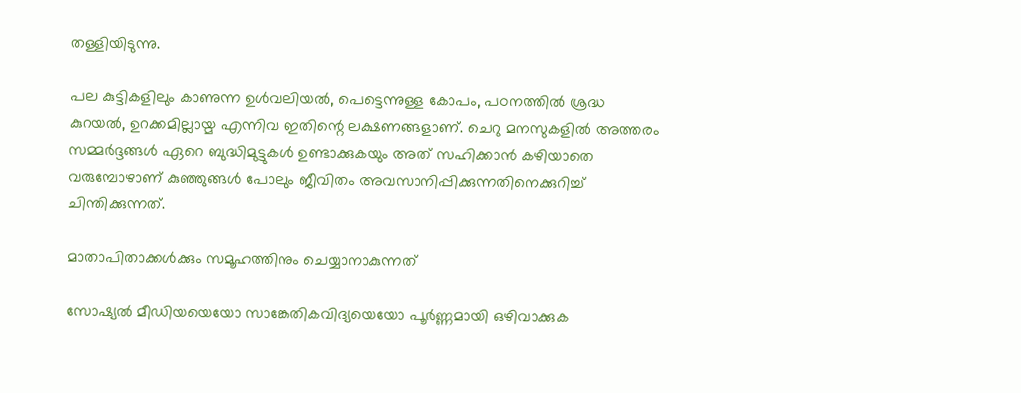തള്ളിയിടുന്നു.

പല കുട്ടികളിലും കാണുന്ന ഉൾവലിയൽ, പെട്ടെന്നുള്ള കോപം, പഠനത്തിൽ ശ്രദ്ധ കുറയൽ, ഉറക്കമില്ലായ്മ എന്നിവ ഇതിന്റെ ലക്ഷണങ്ങളാണ്. ചെറു മനസുകളിൽ അത്തരം സമ്മർദ്ദങ്ങൾ ഏറെ ബുദ്ധിമുട്ടുകൾ ഉണ്ടാക്കുകയും അത് സഹിക്കാൻ കഴിയാതെ വരുമ്പോഴാണ് കുഞ്ഞുങ്ങൾ പോലും ജീവിതം അവസാനിപ്പിക്കുന്നതിനെക്കുറിച്ച് ചിന്തിക്കുന്നത്.

മാതാപിതാക്കൾക്കും സമൂഹത്തിനും ചെയ്യാനാകുന്നത്

സോഷ്യൽ മീഡിയയെയോ സാങ്കേതികവിദ്യയെയോ പൂർണ്ണമായി ഒഴിവാക്കുക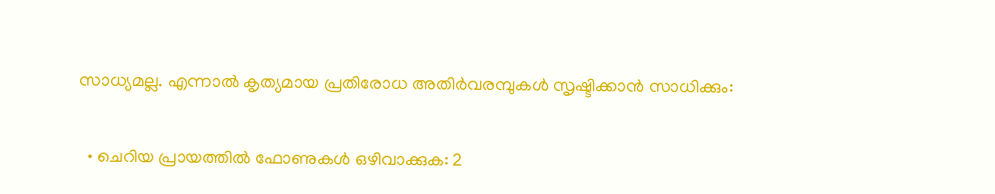സാധ്യമല്ല. എന്നാൽ കൃത്യമായ പ്രതിരോധ അതിർവരമ്പുകൾ സൃഷ്ടിക്കാൻ സാധിക്കും:

  • ചെറിയ പ്രായത്തിൽ ഫോണുകൾ ഒഴിവാക്കുക: 2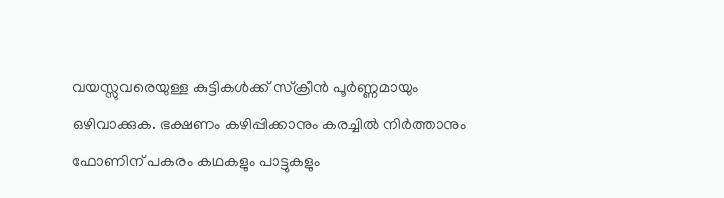വയസ്സുവരെയുള്ള കുട്ടികൾക്ക് സ്ക്രീൻ പൂർണ്ണമായും ഒഴിവാക്കുക. ഭക്ഷണം കഴിപ്പിക്കാനും കരച്ചിൽ നിർത്താനും ഫോണിന് പകരം കഥകളും പാട്ടുകളും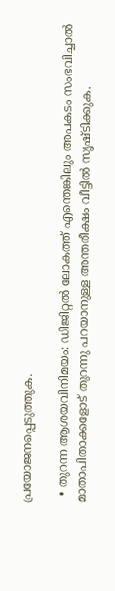പ്രയോജനപ്പെടുത്തുക.

  • തുറന്ന ആശയവിനിമയം: ഡിജിറ്റൽ ലോകത്ത് എന്തെങ്കിലും അപകടം സംഭവിച്ചാൽ മാതാപിതാക്കളോട് തുറന്നു പറയാനുള്ള അന്തരീക്ഷം വീട്ടിൽ സൃഷ്ടിക്കുക.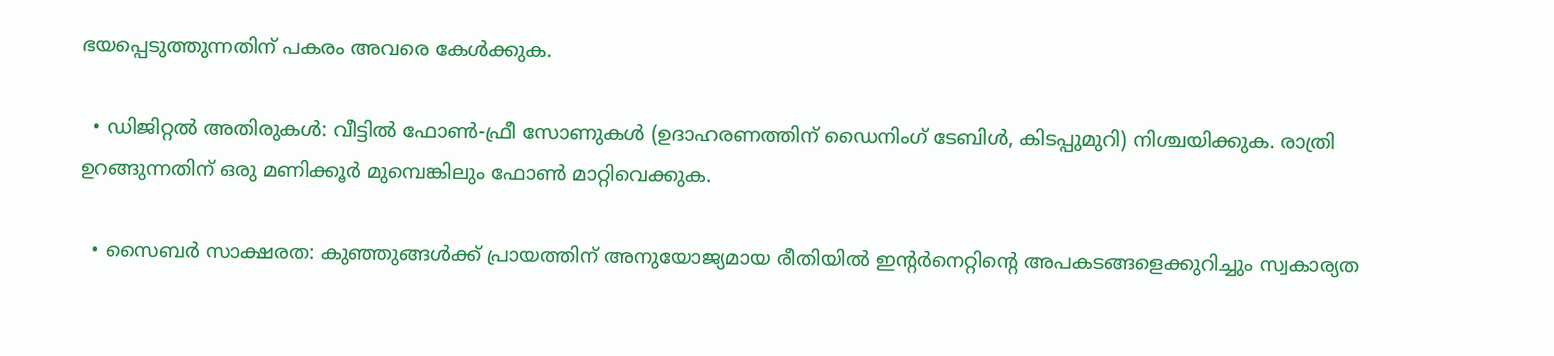ഭയപ്പെടുത്തുന്നതിന് പകരം അവരെ കേൾക്കുക.

  • ഡിജിറ്റൽ അതിരുകൾ: വീട്ടിൽ ഫോൺ-ഫ്രീ സോണുകൾ (ഉദാഹരണത്തിന് ഡൈനിംഗ് ടേബിൾ, കിടപ്പുമുറി) നിശ്ചയിക്കുക. രാത്രി ഉറങ്ങുന്നതിന് ഒരു മണിക്കൂർ മുമ്പെങ്കിലും ഫോൺ മാറ്റിവെക്കുക.

  • സൈബർ സാക്ഷരത: കുഞ്ഞുങ്ങൾക്ക് പ്രായത്തിന് അനുയോജ്യമായ രീതിയിൽ ഇന്റർനെറ്റിന്റെ അപകടങ്ങളെക്കുറിച്ചും സ്വകാര്യത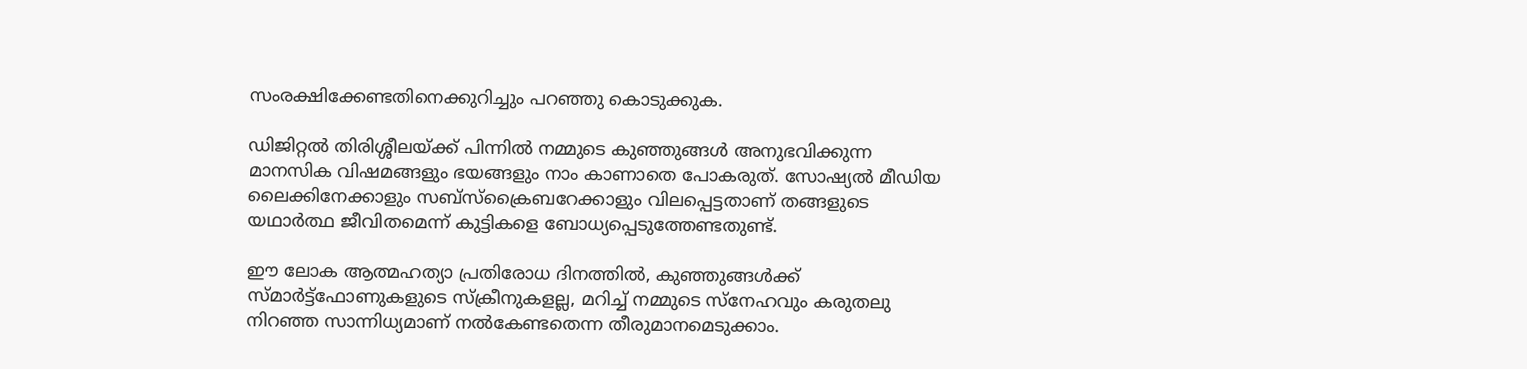സംരക്ഷിക്കേണ്ടതിനെക്കുറിച്ചും പറഞ്ഞു കൊടുക്കുക.

ഡിജിറ്റൽ തിരിശ്ശീലയ്ക്ക് പിന്നിൽ നമ്മുടെ കുഞ്ഞുങ്ങൾ അനുഭവിക്കുന്ന മാനസിക വിഷമങ്ങളും ഭയങ്ങളും നാം കാണാതെ പോകരുത്. സോഷ്യൽ മീഡിയ ലൈക്കിനേക്കാളും സബ്‌സ്‌ക്രൈബറേക്കാളും വിലപ്പെട്ടതാണ് തങ്ങളുടെ യഥാർത്ഥ ജീവിതമെന്ന് കുട്ടികളെ ബോധ്യപ്പെടുത്തേണ്ടതുണ്ട്.

ഈ ലോക ആത്മഹത്യാ പ്രതിരോധ ദിനത്തിൽ, കുഞ്ഞുങ്ങൾക്ക് സ്മാർട്ട്‌ഫോണുകളുടെ സ്ക്രീനുകളല്ല, മറിച്ച് നമ്മുടെ സ്നേഹവും കരുതലു നിറഞ്ഞ സാന്നിധ്യമാണ് നൽകേണ്ടതെന്ന തീരുമാനമെടുക്കാം.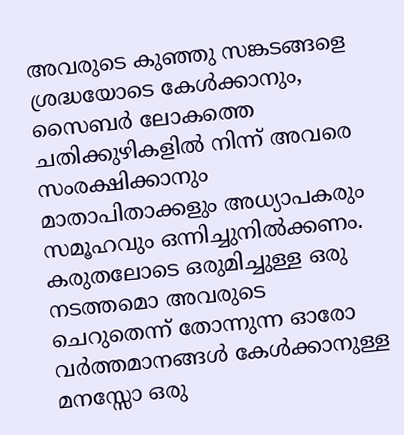അവരുടെ കുഞ്ഞു സങ്കടങ്ങളെ ശ്രദ്ധയോടെ കേൾക്കാനും, സൈബർ ലോകത്തെ ചതിക്കുഴികളിൽ നിന്ന് അവരെ സംരക്ഷിക്കാനും മാതാപിതാക്കളും അധ്യാപകരും സമൂഹവും ഒന്നിച്ചുനിൽക്കണം. കരുതലോടെ ഒരുമിച്ചുള്ള ഒരു നടത്തമൊ അവരുടെ ചെറുതെന്ന് തോന്നുന്ന ഓരോ വർത്തമാനങ്ങൾ കേൾക്കാനുള്ള മനസ്സോ ഒരു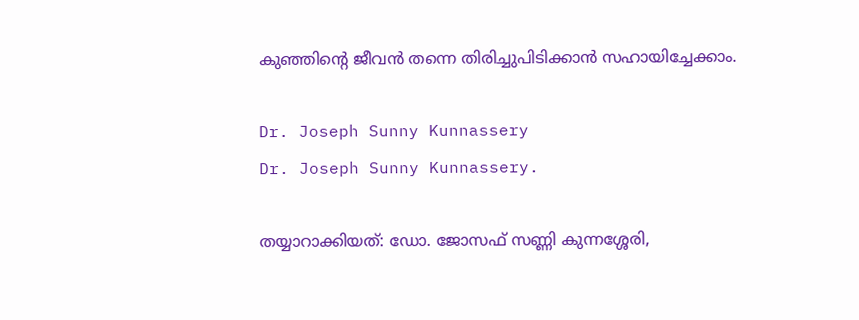കുഞ്ഞിന്റെ ജീവൻ തന്നെ തിരിച്ചുപിടിക്കാൻ സഹായിച്ചേക്കാം.

Dr. Joseph Sunny Kunnassery
Dr. Joseph Sunny Kunnassery.

തയ്യാറാക്കിയത്: ഡോ. ജോസഫ് സണ്ണി കുന്നശ്ശേരി,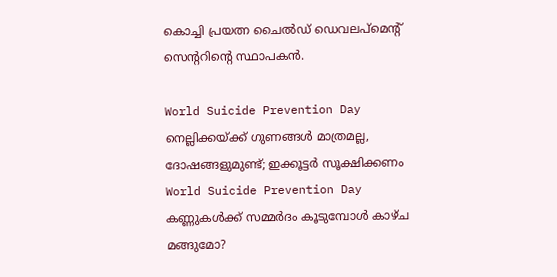കൊച്ചി പ്രയത്ന ചൈൽഡ് ഡെവലപ്മെന്റ് സെന്ററിന്റെ സ്ഥാപകൻ.

World Suicide Prevention Day
നെല്ലിക്കയ്ക്ക് ഗുണങ്ങൾ മാത്രമല്ല, ദോഷങ്ങളുമുണ്ട്; ഇക്കൂട്ടർ സൂക്ഷിക്കണം
World Suicide Prevention Day
കണ്ണുകൾക്ക് സമ്മർദം കൂടുമ്പോൾ കാഴ്ച മങ്ങുമോ?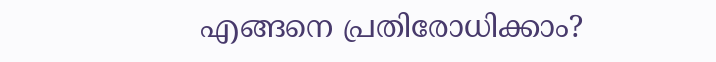എങ്ങനെ പ്രതിരോധിക്കാം?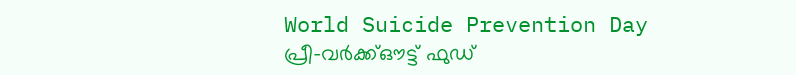World Suicide Prevention Day
പ്രീ-വർക്ക്ഔട്ട് ഫുഡ്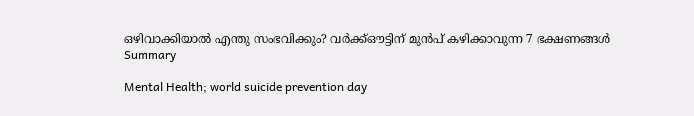ഒഴിവാക്കിയാൽ എന്തു സംഭവിക്കും? വർക്ക്ഔട്ടിന് മുൻപ് കഴിക്കാവുന്ന 7 ഭക്ഷണങ്ങൾ
Summary

Mental Health; world suicide prevention day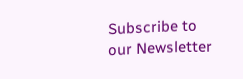Subscribe to our Newsletter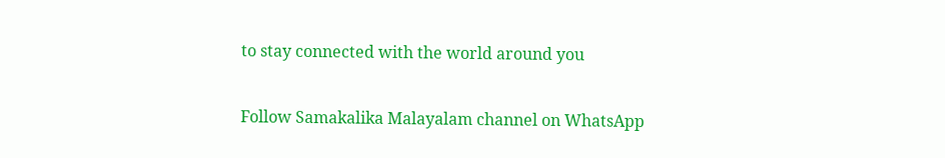to stay connected with the world around you

Follow Samakalika Malayalam channel on WhatsApp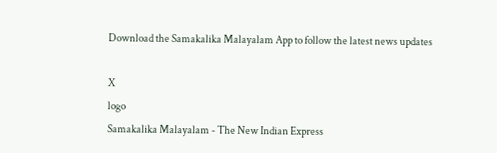Download the Samakalika Malayalam App to follow the latest news updates

X
logo
Samakalika Malayalam - The New Indian Express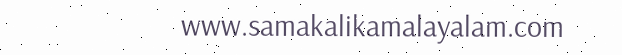www.samakalikamalayalam.com